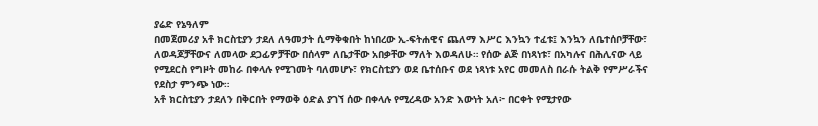ያሬድ የኔዓለም
በመጀመሪያ አቶ ክርስቲያን ታደለ ለዓመታት ሲማቅቁበት ከነበረው ኢ-ፍትሐዊና ጨለማ እሥር እንኳን ተፈቱ፤ እንኳን ለቤተሰቦቻቸው፣ ለወዳጆቻቸውና ለመላው ደጋፊዎቻቸው በሰላም ለቤታቸው አበቃቸው ማለት እወዳለሁ። የሰው ልጅ በነጻነቱ፣ በአካሉና በሕሊናው ላይ የሚደርስ የግዞት መከራ በቀላሉ የሚገመት ባለመሆኑ፣ የክርስቲያን ወደ ቤተሰቡና ወደ ነጻነቱ አየር መመለስ በራሱ ትልቅ የምሥራችና የደስታ ምንጭ ነው።
አቶ ክርስቲያን ታደለን በቅርበት የማወቅ ዕድል ያገኘ ሰው በቀላሉ የሚረዳው አንድ እውነት አለ፦ በርቀት የሚታየው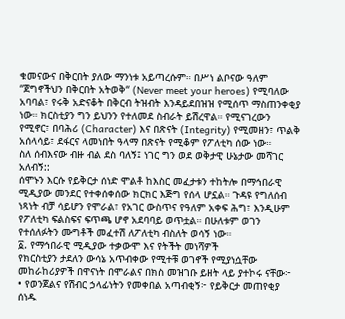ቁመናውና በቅርበት ያለው ማንነቱ አይጣረሱም። በሥነ ልቦናው ዓለም “ጀግኖችህን በቅርበት አትወቅ“ (Never meet your heroes) የሚባለው አባባል፣ የሩቅ አድናቆት በቅርብ ትዝብት እንዳይደበዝዝ የሚሰጥ ማስጠንቀቂያ ነው። ክርስቲያን ግን ይህንን የተለመደ ስብራት ይሽረዋል። የሚናገረውን የሚኖር፣ በባሕሪ (Character) እና በጽናት (Integrity) የሚመዘን፣ ጥልቅ አሰላሳይ፣ ደፋርና ላመነበት ዓላማ በጽናት የሚቆም የፖለቲካ ሰው ነው።
ስለ ሰብእናው ብዙ ብል ደስ ባለኝ፤ ነገር ግን ወደ ወቅታዊ ሁኔታው መሻገር አለብኝ::
ሰሞኑን እርሱ የይቅርታ ሰነድ ሞልቶ ከእስር መፈታቱን ተከትሎ በማኅበራዊ ሚዲያው መንደር የተቀሰቀሰው ክርክር እጅግ የሰላ ሆኗል። ጉዳዩ የግለሰብ ነጻነት ብቻ ሳይሆን የሞራል፣ የአገር ውስጥና የዓለም አቀፍ ሕግ፣ እንዲሁም የፖለቲካ ፍልስፍና ፍጥጫ ሆኖ አደባባይ ወጥቷል። በሁለቱም ወገን የተሰለፉትን ሙግቶች መፈተሽ ለፖለቲካ ብስለት ወሳኝ ነው።
፩. የማኅበራዊ ሚዲያው ተቃውሞ እና የትችት መነሻዎች
የክርስቲያን ታደለን ውሳኔ አጥብቀው የሚተቹ ወገኖች የሚያነሷቸው መከራከሪያዎች በዋናነት በሞራልና በክስ መዝገቡ ይዘት ላይ ያተኮሩ ናቸው፦
• የወንጀልና የሽብር ኃላፊነትን የመቀበል አጣብቂኝ፦ የይቅርታ መጠየቂያ ሰነዱ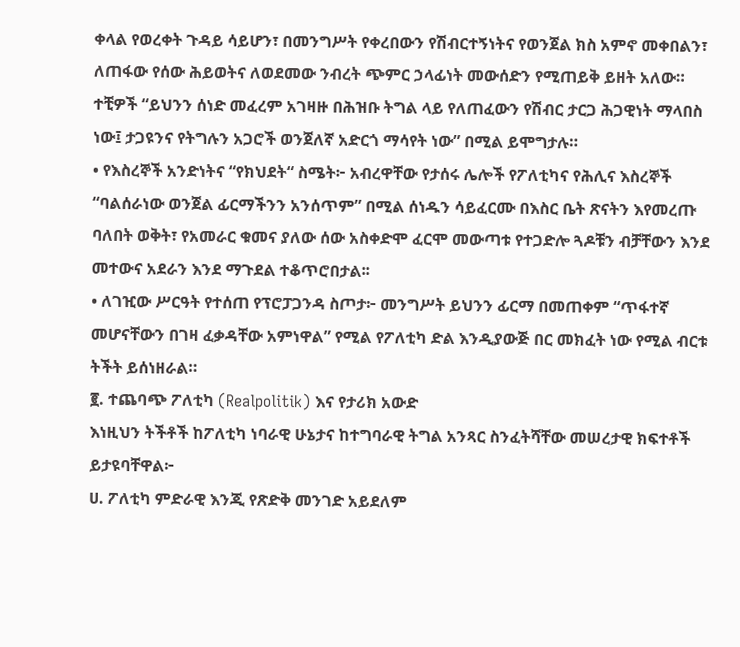ቀላል የወረቀት ጉዳይ ሳይሆን፣ በመንግሥት የቀረበውን የሽብርተኝነትና የወንጀል ክስ አምኖ መቀበልን፣ ለጠፋው የሰው ሕይወትና ለወደመው ንብረት ጭምር ኃላፊነት መውሰድን የሚጠይቅ ይዘት አለው። ተቺዎች “ይህንን ሰነድ መፈረም አገዛዙ በሕዝቡ ትግል ላይ የለጠፈውን የሽብር ታርጋ ሕጋዊነት ማላበስ ነው፤ ታጋዩንና የትግሉን አጋሮች ወንጀለኛ አድርጎ ማሳየት ነው” በሚል ይሞግታሉ።
• የእስረኞች አንድነትና “የክህደት“ ስሜት፦ አብረዋቸው የታሰሩ ሌሎች የፖለቲካና የሕሊና እስረኞች “ባልሰራነው ወንጀል ፊርማችንን አንሰጥም” በሚል ሰነዱን ሳይፈርሙ በእስር ቤት ጽናትን እየመረጡ ባለበት ወቅት፣ የአመራር ቁመና ያለው ሰው አስቀድሞ ፈርሞ መውጣቱ የተጋድሎ ጓዶቹን ብቻቸውን እንደ መተውና አደራን እንደ ማጉደል ተቆጥሮበታል፡፡
• ለገዢው ሥርዓት የተሰጠ የፕሮፓጋንዳ ስጦታ፦ መንግሥት ይህንን ፊርማ በመጠቀም “ጥፋተኛ መሆናቸውን በገዛ ፈቃዳቸው አምነዋል” የሚል የፖለቲካ ድል እንዲያውጅ በር መክፈት ነው የሚል ብርቱ ትችት ይሰነዘራል።
፪. ተጨባጭ ፖለቲካ (Realpolitik) እና የታሪክ አውድ
እነዚህን ትችቶች ከፖለቲካ ነባራዊ ሁኔታና ከተግባራዊ ትግል አንጻር ስንፈትሻቸው መሠረታዊ ክፍተቶች ይታዩባቸዋል፦
ሀ. ፖለቲካ ምድራዊ እንጂ የጽድቅ መንገድ አይደለም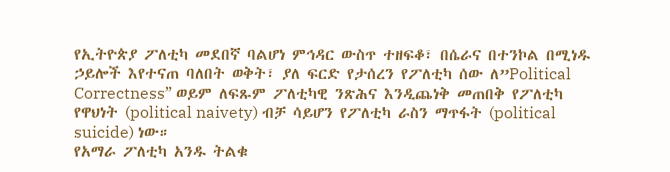የኢትዮጵያ ፖለቲካ መደበኛ ባልሆነ ምኅዳር ውስጥ ተዘፍቆ፣ በሴራና በተንኮል በሚነዱ ኃይሎች እየተናጠ ባለበት ወቅት፣ ያለ ፍርድ የታሰረን የፖለቲካ ሰው ለ”Political Correctness” ወይም ለፍጹም ፖለቲካዊ ንጽሕና እንዲጨነቅ መጠበቅ የፖለቲካ የዋህነት (political naivety) ብቻ ሳይሆን የፖለቲካ ራስን ማጥፋት (political suicide) ነው።
የአማራ ፖለቲካ አንዱ ትልቁ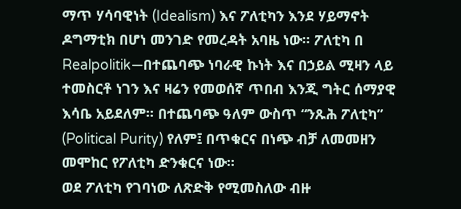ማጥ ሃሳባዊነት (Idealism) እና ፖለቲካን እንደ ሃይማኖት ዶግማቲክ በሆነ መንገድ የመረዳት አባዜ ነው። ፖለቲካ በ Realpolitik—በተጨባጭ ነባራዊ ኩነት እና በኃይል ሚዛን ላይ ተመስርቶ ነገን እና ዛሬን የመወሰኛ ጥበብ እንጂ ግትር ሰማያዊ እሳቤ አይደለም። በተጨባጭ ዓለም ውስጥ “ንጹሕ ፖለቲካ” (Political Purity) የለም፤ በጥቁርና በነጭ ብቻ ለመመዘን መሞከር የፖለቲካ ድንቁርና ነው።
ወደ ፖለቲካ የገባነው ለጽድቅ የሚመስለው ብዙ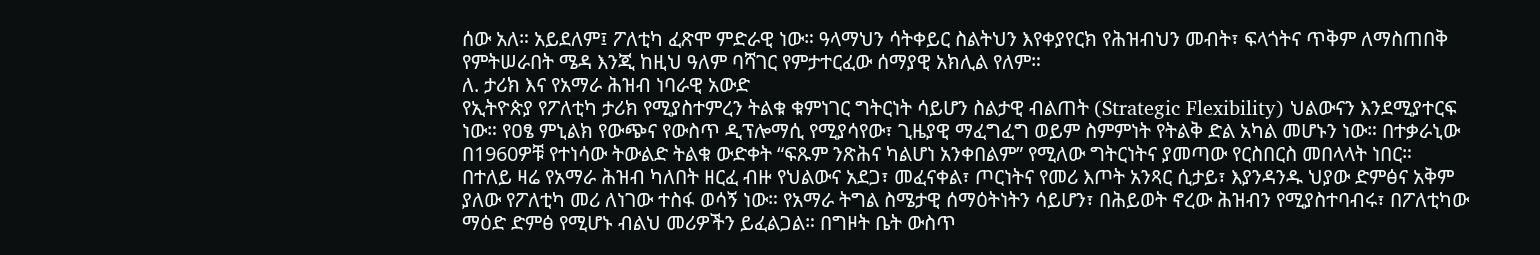ሰው አለ። አይደለም፤ ፖለቲካ ፈጽሞ ምድራዊ ነው። ዓላማህን ሳትቀይር ስልትህን እየቀያየርክ የሕዝብህን መብት፣ ፍላጎትና ጥቅም ለማስጠበቅ የምትሠራበት ሜዳ እንጂ ከዚህ ዓለም ባሻገር የምታተርፈው ሰማያዊ አክሊል የለም።
ለ. ታሪክ እና የአማራ ሕዝብ ነባራዊ አውድ
የኢትዮጵያ የፖለቲካ ታሪክ የሚያስተምረን ትልቁ ቁምነገር ግትርነት ሳይሆን ስልታዊ ብልጠት (Strategic Flexibility) ህልውናን እንደሚያተርፍ ነው። የዐፄ ምኒልክ የውጭና የውስጥ ዲፕሎማሲ የሚያሳየው፣ ጊዜያዊ ማፈግፈግ ወይም ስምምነት የትልቅ ድል አካል መሆኑን ነው። በተቃራኒው በ1960ዎቹ የተነሳው ትውልድ ትልቁ ውድቀት “ፍጹም ንጽሕና ካልሆነ አንቀበልም” የሚለው ግትርነትና ያመጣው የርስበርስ መበላላት ነበር።
በተለይ ዛሬ የአማራ ሕዝብ ካለበት ዘርፈ ብዙ የህልውና አደጋ፣ መፈናቀል፣ ጦርነትና የመሪ እጦት አንጻር ሲታይ፣ እያንዳንዱ ህያው ድምፅና አቅም ያለው የፖለቲካ መሪ ለነገው ተስፋ ወሳኝ ነው። የአማራ ትግል ስሜታዊ ሰማዕትነትን ሳይሆን፣ በሕይወት ኖረው ሕዝብን የሚያስተባብሩ፣ በፖለቲካው ማዕድ ድምፅ የሚሆኑ ብልህ መሪዎችን ይፈልጋል። በግዞት ቤት ውስጥ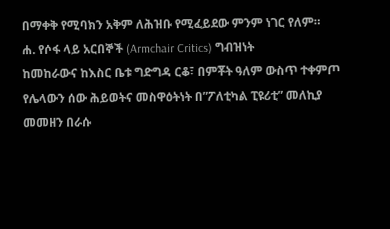በማቀቅ የሚባክን አቅም ለሕዝቡ የሚፈይደው ምንም ነገር የለም።
ሐ. የሶፋ ላይ አርበኞች (Armchair Critics) ግብዝነት
ከመከራውና ከእስር ቤቱ ግድግዳ ርቆ፣ በምቾት ዓለም ውስጥ ተቀምጦ የሌላውን ሰው ሕይወትና መስዋዕትነት በ”ፖለቲካል ፒዩሪቲ” መለኪያ መመዘን በራሱ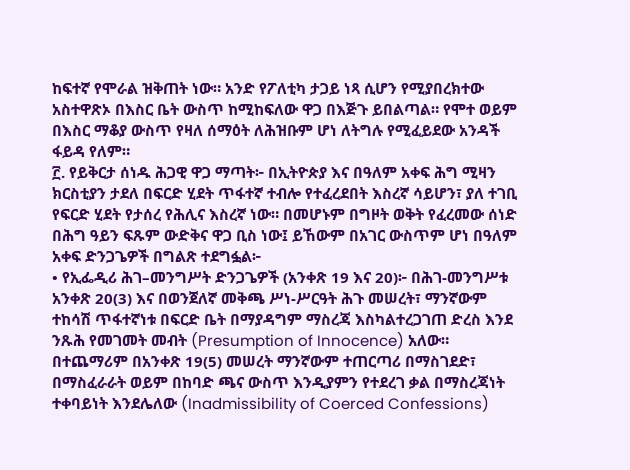ከፍተኛ የሞራል ዝቅጠት ነው። አንድ የፖለቲካ ታጋይ ነጻ ሲሆን የሚያበረክተው አስተዋጽኦ በእስር ቤት ውስጥ ከሚከፍለው ዋጋ በእጅጉ ይበልጣል። የሞተ ወይም በእስር ማቆያ ውስጥ የዛለ ሰማዕት ለሕዝቡም ሆነ ለትግሉ የሚፈይደው አንዳች ፋይዳ የለም።
፫. የይቅርታ ሰነዱ ሕጋዊ ዋጋ ማጣት፦ በኢትዮጵያ እና በዓለም አቀፍ ሕግ ሚዛን
ክርስቲያን ታደለ በፍርድ ሂደት ጥፋተኛ ተብሎ የተፈረደበት እስረኛ ሳይሆን፣ ያለ ተገቢ የፍርድ ሂደት የታሰረ የሕሊና እስረኛ ነው። በመሆኑም በግዞት ወቅት የፈረመው ሰነድ በሕግ ዓይን ፍጹም ውድቅና ዋጋ ቢስ ነው፤ ይኸውም በአገር ውስጥም ሆነ በዓለም አቀፍ ድንጋጌዎች በግልጽ ተደግፏል፦
• የኢፌዲሪ ሕገ–መንግሥት ድንጋጌዎች (አንቀጽ 19 እና 20)፦ በሕገ-መንግሥቱ አንቀጽ 20(3) እና በወንጀለኛ መቅጫ ሥነ-ሥርዓት ሕጉ መሠረት፣ ማንኛውም ተከሳሽ ጥፋተኛነቱ በፍርድ ቤት በማያዳግም ማስረጃ እስካልተረጋገጠ ድረስ እንደ ንጹሕ የመገመት መብት (Presumption of Innocence) አለው። በተጨማሪም በአንቀጽ 19(5) መሠረት ማንኛውም ተጠርጣሪ በማስገደድ፣ በማስፈራራት ወይም በከባድ ጫና ውስጥ እንዲያምን የተደረገ ቃል በማስረጃነት ተቀባይነት እንደሌለው (Inadmissibility of Coerced Confessions)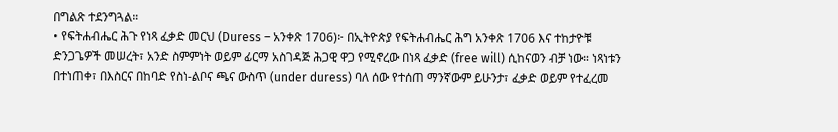በግልጽ ተደንግጓል።
• የፍትሐብሔር ሕጉ የነጻ ፈቃድ መርህ (Duress – አንቀጽ 1706)፦ በኢትዮጵያ የፍትሐብሔር ሕግ አንቀጽ 1706 እና ተከታዮቹ ድንጋጌዎች መሠረት፣ አንድ ስምምነት ወይም ፊርማ አስገዳጅ ሕጋዊ ዋጋ የሚኖረው በነጻ ፈቃድ (free will) ሲከናወን ብቻ ነው። ነጻነቱን በተነጠቀ፣ በእስርና በከባድ የስነ-ልቦና ጫና ውስጥ (under duress) ባለ ሰው የተሰጠ ማንኛውም ይሁንታ፣ ፈቃድ ወይም የተፈረመ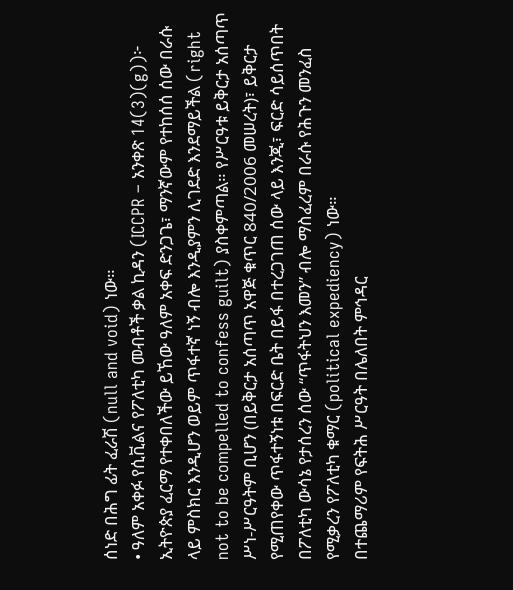ሰነድ በሕግ ፊት ፈራሽ (null and void) ነው።
• ዓለም አቀፉ የሲቪልና የፖለቲካ መብቶች ቃል ኪዳን (ICCPR – አንቀጽ 14(3)(g))፦ ኢትዮጵያ ፈርማ የተቀበለችው ይኸው ዓለም አቀፍ ድንጋጌ፣ ማንኛውም የተከሰሰ ሰው በራሱ ላይ ምስክር እንዲሆን ወይም ጥፋተኛ ነኝ ብሎ እንዲያምን ሊገደድ እንደማይችል (right not to be compelled to confess guilt) ያስቀምጣል። የሥርዓቱ ይቅርታ አሰጣጥ ሥነ-ሥርዓትም ቢሆን (በይቅርታ አሰጣጥ አዋጅ ቁጥር 840/2006 መሠረት)፣ ይቅርታ የሚጠየቀው ጥፋተኝነቱ በፍርድ ቤት በይፋ በተረጋገጠ ሰው ላይ እንጂ፣ ፍርድ ሳይሰጥበት በፖለቲካ ውሳኔ የታሰረን ሰው “ጥፋትህን እመን” ብሎ ማስፈረም በራሱ የሕጉን መንፈስ የሚቃረን የፖለቲካ ቁማር (political expediency) ነው።
በተጨማሪም የፍትሕ ሥርዓት በሌለበት ምኅዳር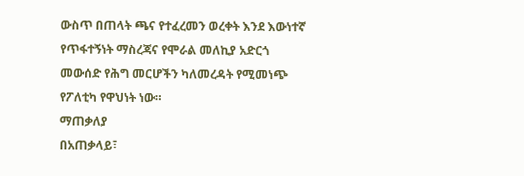ውስጥ በጠላት ጫና የተፈረመን ወረቀት እንደ እውነተኛ የጥፋተኝነት ማስረጃና የሞራል መለኪያ አድርጎ መውሰድ የሕግ መርሆችን ካለመረዳት የሚመነጭ የፖለቲካ የዋህነት ነው።
ማጠቃለያ
በአጠቃላይ፣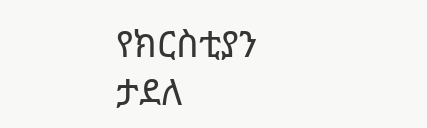የክርስቲያን ታደለ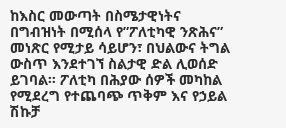ከእስር መውጣት በስሜታዊነትና በግብዝነት በሚሰላ የ”ፖለቲካዊ ንጽሕና” መነጽር የሚታይ ሳይሆን፣ በህልውና ትግል ውስጥ እንደተገኘ ስልታዊ ድል ሊወሰድ ይገባል። ፖለቲካ በሕያው ሰዎች መካከል የሚደረግ የተጨባጭ ጥቅም እና የኃይል ሽኩቻ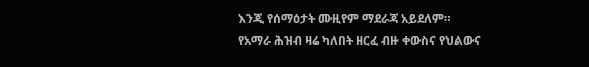እንጂ የሰማዕታት ሙዚየም ማደራጃ አይደለም።
የአማራ ሕዝብ ዛሬ ካለበት ዘርፈ ብዙ ቀውስና የህልውና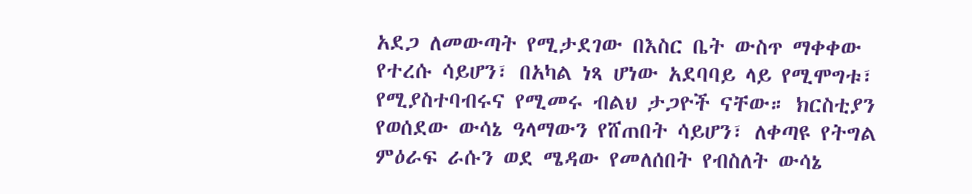አደጋ ለመውጣት የሚታደገው በእስር ቤት ውስጥ ማቀቀው የተረሱ ሳይሆን፣ በአካል ነጻ ሆነው አደባባይ ላይ የሚሞግቱ፣ የሚያስተባብሩና የሚመሩ ብልህ ታጋዮች ናቸው። ክርስቲያን የወሰደው ውሳኔ ዓላማውን የሸጠበት ሳይሆን፣ ለቀጣዩ የትግል ምዕራፍ ራሱን ወደ ሜዳው የመለሰበት የብስለት ውሳኔ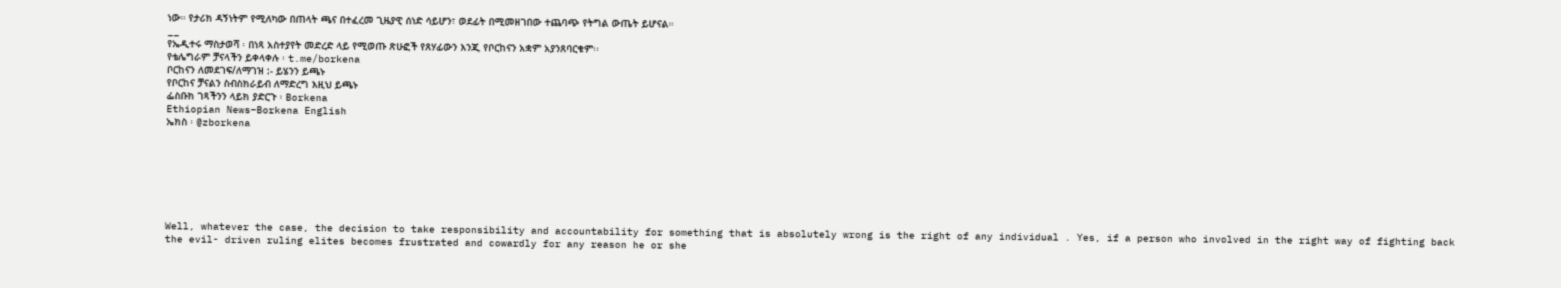ነው። የታሪክ ዳኝነትም የሚለካው በጠላት ጫና በተፈረመ ጊዜያዊ ሰነድ ሳይሆን፣ ወደፊት በሚመዘገበው ተጨባጭ የትግል ውጤት ይሆናል።
__
የኤዲተሩ ማስታወሻ ፡ በነጻ አስተያየት መድረድ ላይ የሚወጡ ጽሁፎች የጸሃፊውን እንጂ የቦርከናን አቋም አያንጸባርቁም፡፡
የቴሌግራም ቻናላችን ይቀላቀሉ ፡ t.me/borkena
ቦርከናን ለመደገፍ/ለማገዝ :- ይሄንን ይጫኑ
የቦርከና ቻናልን ስብስክራይብ ለማድረግ እዚህ ይጫኑ
ፌስቡክ ገጻችንን ላይክ ያድርጉ ፡ Borkena
Ethiopian News–Borkena English
ኤክስ ፡ @zborkena







Well, whatever the case, the decision to take responsibility and accountability for something that is absolutely wrong is the right of any individual . Yes, if a person who involved in the right way of fighting back the evil- driven ruling elites becomes frustrated and cowardly for any reason he or she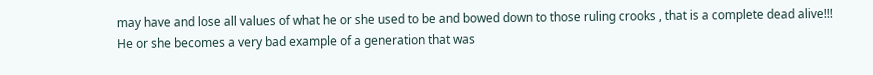may have and lose all values of what he or she used to be and bowed down to those ruling crooks , that is a complete dead alive!!!
He or she becomes a very bad example of a generation that was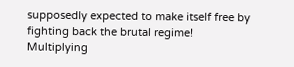supposedly expected to make itself free by fighting back the brutal regime!
Multiplying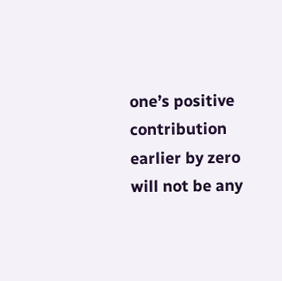one’s positive contribution earlier by zero will not be any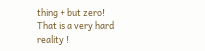thing + but zero! That is a very hard reality !